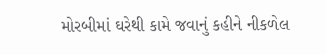મોરબીમાં ઘરેથી કામે જવાનું કહીને નીકળેલ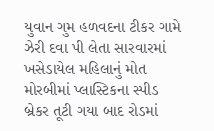યુવાન ગુમ હળવદના ટીકર ગામે ઝેરી દવા પી લેતા સારવારમાં ખસેડાયેલ મહિલાનું મોત મોરબીમાં પ્લાસ્ટિકના સ્પીડ બ્રેકર તૂટી ગયા બાદ રોડમાં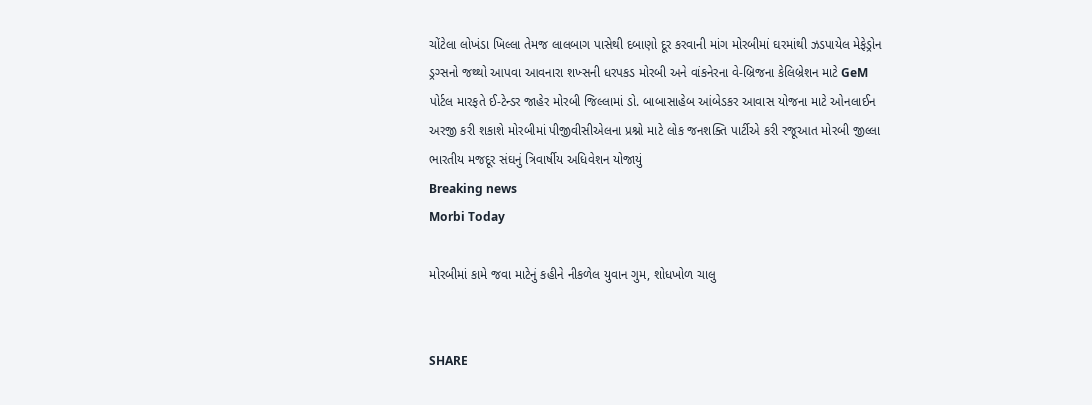ચોંટેલા લોખંડા ખિલ્લા તેમજ લાલબાગ પાસેથી દબાણો દૂર કરવાની માંગ મોરબીમાં ઘરમાંથી ઝડપાયેલ મેફેડ્રોન ડ્રગ્સનો જથ્થો આપવા આવનારા શખ્સની ધરપકડ મોરબી અને વાંકનેરના વે-બ્રિજના કેલિબ્રેશન માટે GeM પોર્ટલ મારફતે ઈ-ટેન્ડર જાહેર મોરબી જિલ્લામાં ડો. બાબાસાહેબ આંબેડકર આવાસ યોજના માટે ઓનલાઈન અરજી કરી શકાશે મોરબીમાં પીજીવીસીએલના પ્રશ્નો માટે લોક જનશક્તિ પાર્ટીએ કરી રજૂઆત મોરબી જીલ્લા ભારતીય મજદૂર સંઘનું ત્રિવાર્ષીય અધિવેશન યોજાયું
Breaking news
Morbi Today

મોરબીમાં કામે જવા માટેનું કહીને નીકળેલ યુવાન ગુમ, શોધખોળ ચાલુ


SHARE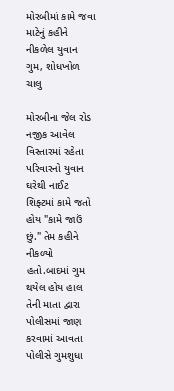મોરબીમાં કામે જવા માટેનું કહીને નીકળેલ યુવાન ગુમ, શોધખોળ ચાલુ

મોરબીના જેલ રોડ નજીક આવેલ વિસ્તારમાં રહેતા પરિવારનો યુવાન ઘરેથી નાઈટ શિફ્ટમાં કામે જતો હોય "કામે જાઉં છું." તેમ કહીને નીકળ્યો હતો.બાદમાં ગુમ થયેલ હોય હાલ તેની માતા દ્વારા પોલીસમાં જાણ કરવામાં આવતા પોલીસે ગુમશુધા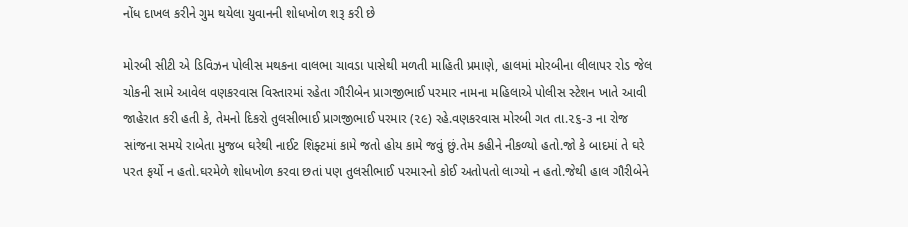નોંધ દાખલ કરીને ગુમ થયેલા યુવાનની શોધખોળ શરૂ કરી છે

મોરબી સીટી એ ડિવિઝન પોલીસ મથકના વાલભા ચાવડા પાસેથી મળતી માહિતી પ્રમાણે, હાલમાં મોરબીના લીલાપર રોડ જેલ ચોકની સામે આવેલ વણકરવાસ વિસ્તારમાં રહેતા ગૌરીબેન પ્રાગજીભાઈ પરમાર નામના મહિલાએ પોલીસ સ્ટેશન ખાતે આવી જાહેરાત કરી હતી કે, તેમનો દિકરો તુલસીભાઈ પ્રાગજીભાઈ પરમાર (૨૯) રહે.વણકરવાસ મોરબી ગત તા.૨૬-૩ ના રોજ સાંજના સમયે રાબેતા મુજબ ઘરેથી નાઈટ શિફ્ટમાં કામે જતો હોય કામે જવું છું.તેમ કહીને નીકળ્યો હતો.જો કે બાદમાં તે ઘરે પરત ફર્યો ન હતો.ઘરમેળે શોધખોળ કરવા છતાં પણ તુલસીભાઈ પરમારનો કોઈ અતોપતો લાગ્યો ન હતો.જેથી હાલ ગૌરીબેને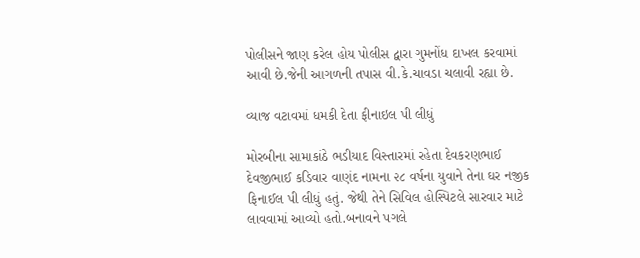પોલીસને જાણ કરેલ હોય પોલીસ દ્વારા ગુમનોંધ દાખલ કરવામાં આવી છે.જેની આગળની તપાસ વી.કે.ચાવડા ચલાવી રહ્યા છે.

વ્યાજ વટાવમાં ધમકી દેતા ફીનાઇલ પી લીધું

મોરબીના સામાકાંઠે ભડીયાદ વિસ્તારમાં રહેતા દેવકરણભાઈ દેવજીભાઈ કડિવાર વાણંદ નામના ૨૮ વર્ષના યુવાને તેના ઘર નજીક ફિનાઈલ પી લીધું હતું. જેથી તેને સિવિલ હોસ્પિટલે સારવાર માટે લાવવામાં આવ્યો હતો.બનાવને પગલે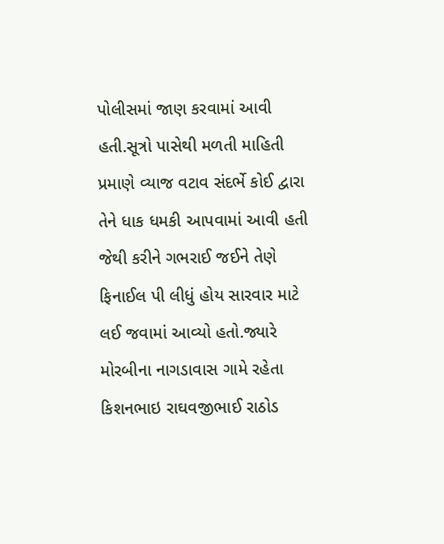પોલીસમાં જાણ કરવામાં આવી હતી.સૂત્રો પાસેથી મળતી માહિતી પ્રમાણે વ્યાજ વટાવ સંદર્ભે કોઈ દ્વારા તેને ધાક ધમકી આપવામાં આવી હતી જેથી કરીને ગભરાઈ જઈને તેણે ફિનાઈલ પી લીધું હોય સારવાર માટે લઈ જવામાં આવ્યો હતો.જ્યારે મોરબીના નાગડાવાસ ગામે રહેતા કિશનભાઇ રાઘવજીભાઈ રાઠોડ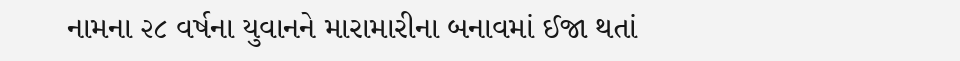નામના ૨૮ વર્ષના યુવાનને મારામારીના બનાવમાં ઈજા થતાં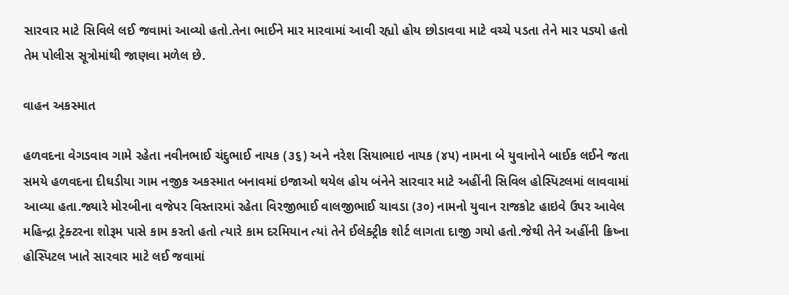સારવાર માટે સિવિલે લઈ જવામાં આવ્યો હતો.તેના ભાઈને માર મારવામાં આવી રહ્યો હોય છોડાવવા માટે વચ્ચે પડતા તેને માર પડ્યો હતો તેમ પોલીસ સૂત્રોમાંથી જાણવા મળેલ છે.

વાહન અકસ્માત

હળવદના વેગડવાવ ગામે રહેતા નવીનભાઈ ચંદુભાઈ નાયક (૩૬) અને નરેશ સિયાભાઇ નાયક (૪૫) નામના બે યુવાનોને બાઈક લઈને જતા સમયે હળવદના દીઘડીયા ગામ નજીક અકસ્માત બનાવમાં ઇજાઓ થયેલ હોય બંનેને સારવાર માટે અહીંની સિવિલ હોસ્પિટલમાં લાવવામાં આવ્યા હતા.જ્યારે મોરબીના વજેપર વિસ્તારમાં રહેતા વિરજીભાઈ વાલજીભાઈ ચાવડા (૩૦) નામનો યુવાન રાજકોટ હાઇવે ઉપર આવેલ મહિન્દ્રા ટ્રેક્ટરના શોરૂમ પાસે કામ કરતો હતો ત્યારે કામ દરમિયાન ત્યાં તેને ઈલેક્ટ્રીક શોર્ટ લાગતા દાજી ગયો હતો.જેથી તેને અહીંની ક્રિષ્ના હોસ્પિટલ ખાતે સારવાર માટે લઈ જવામાં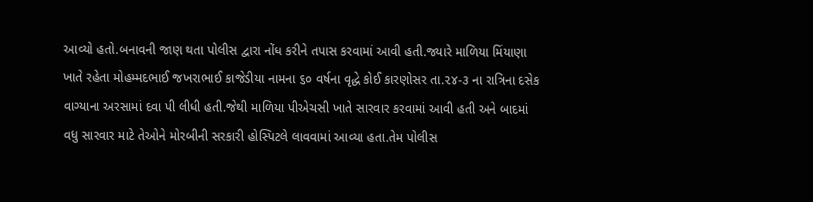આવ્યો હતો.બનાવની જાણ થતા પોલીસ દ્વારા નોંધ કરીને તપાસ કરવામાં આવી હતી.જ્યારે માળિયા મિંયાણા ખાતે રહેતા મોહમ્મદભાઈ જખરાભાઈ કાજેડીયા નામના ૬૦ વર્ષના વૃદ્ધે કોઈ કારણોસર તા.૨૪-૩ ના રાત્રિના દસેક વાગ્યાના અરસામાં દવા પી લીધી હતી.જેથી માળિયા પીએચસી ખાતે સારવાર કરવામાં આવી હતી અને બાદમાં વધુ સારવાર માટે તેઓને મોરબીની સરકારી હોસ્પિટલે લાવવામાં આવ્યા હતા.તેમ પોલીસ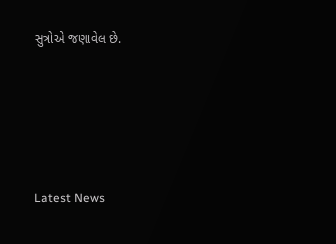સુત્રોએ જણાવેલ છે.






Latest News